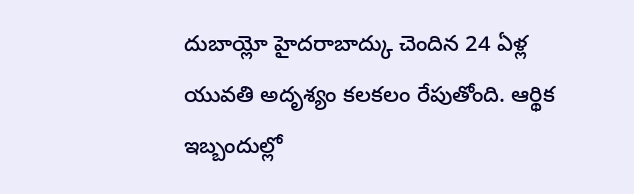దుబాయ్లో హైదరాబాద్కు చెందిన 24 ఏళ్ల యువతి అదృశ్యం కలకలం రేపుతోంది. ఆర్థిక ఇబ్బందుల్లో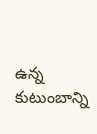ఉన్న కుటుంబాన్ని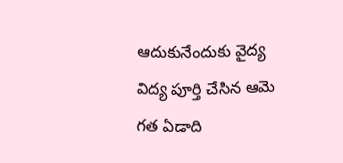ఆదుకునేందుకు వైద్య విద్య పూర్తి చేసిన ఆమె గత ఏడాది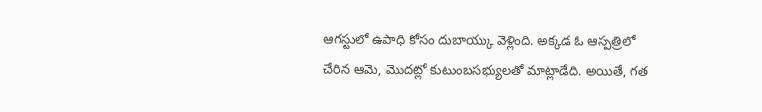ఆగస్టులో ఉపాధి కోసం దుబాయ్కు వెళ్లింది. అక్కడ ఓ ఆస్పత్రిలో చేరిన ఆమె, మొదట్లో కుటుంబసభ్యులతో మాట్లాడేది. అయితే, గత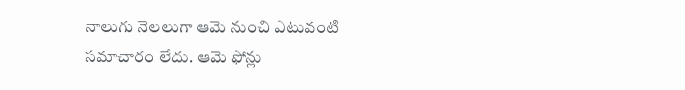నాలుగు నెలలుగా ఆమె నుంచి ఎటువంటి సమాచారం లేదు. ఆమె ఫోన్లు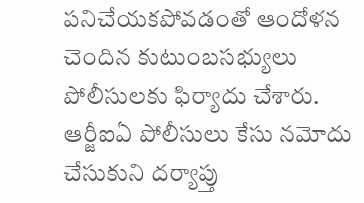పనిచేయకపోవడంతో ఆందోళన చెందిన కుటుంబసభ్యులు పోలీసులకు ఫిర్యాదు చేశారు. ఆర్జీఐఏ పోలీసులు కేసు నమోదు చేసుకుని దర్యాప్తు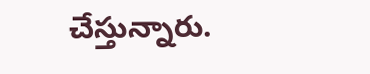చేస్తున్నారు.